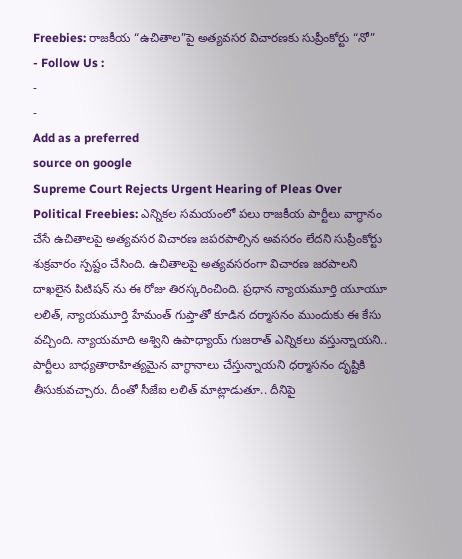Freebies: రాజకీయ “ఉచితాల”పై అత్యవసర విచారణకు సుప్రీంకోర్టు “నో”
- Follow Us :
-
-
Add as a preferred
source on google
Supreme Court Rejects Urgent Hearing of Pleas Over Political Freebies: ఎన్నికల సమయంలో పలు రాజకీయ పార్టీలు వాగ్ధానం చేసే ఉచితాలపై అత్యవసర విచారణ జపరపాల్సిన అవసరం లేదని సుప్రీంకోర్టు శుక్రవారం స్పష్టం చేసింది. ఉచితాలపై అత్యవసరంగా విచారణ జరపాలని దాఖలైన పిటిషన్ ను ఈ రోజు తిరస్కరించింది. ప్రధాన న్యాయమూర్తి యూయూ లలిత్, న్యాయమూర్తి హేమంత్ గుప్తాతో కూడిన దర్మాసనం ముందుకు ఈ కేసు వచ్చింది. న్యాయమాది అశ్విని ఉపాధ్యాయ్ గుజరాత్ ఎన్నికలు వస్తున్నాయని.. పార్టీలు బాధ్యతారాహిత్యమైన వాగ్ధానాలు చేస్తున్నాయని ధర్మాసనం దృష్టికి తీసుకువచ్చారు. దీంతో సీజేఐ లలిత్ మాట్లాడుతూ.. దీనిపై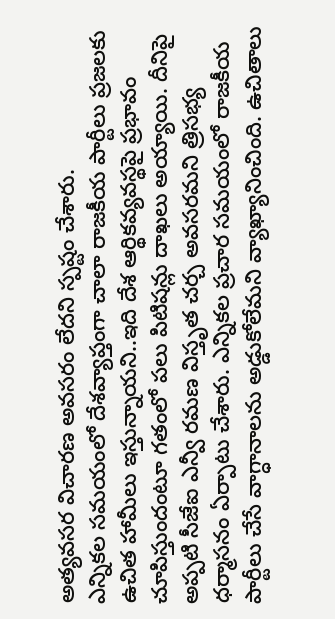అత్యవసర విచారణ అవసరం లేదని స్పష్టం చేశారు.
ఎన్నికల సమయంలో దేశవ్యాప్తంగా చాలా రాజకీయ పార్టీలు ప్రజలకు ఉచిత హామీలు ఇస్తున్నాయని..ఇది దేశ ఆర్థికవ్యవస్థపై ప్రభావం చూపిస్తుందంటూ గతంలో పలు పిటిషన్లు దాఖలు అయ్యాయి. దీనిపై అప్పటి సీజేఐ ఎన్వీ రమణ విస్తృత చర్చ అవసరమని త్రిసభ్య ధర్మాసనం ఏర్పాటు చేశారు. ఎన్నికల ప్రచార సమయంలో రాజకీయ పార్టీలు చేసే వాగ్ధానాలను అడ్డుకోలేమని వ్యాఖ్యానించింది. ఉచితాలు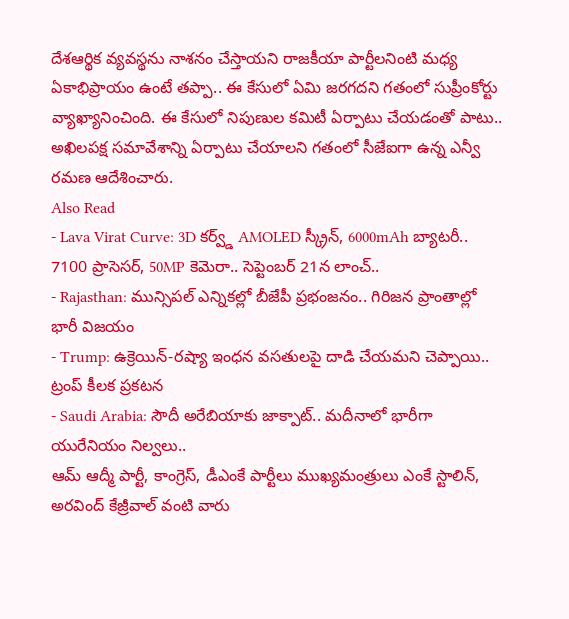దేశఆర్థిక వ్యవస్థను నాశనం చేస్తాయని రాజకీయా పార్టీలనింటి మధ్య ఏకాభిప్రాయం ఉంటే తప్పా.. ఈ కేసులో ఏమి జరగదని గతంలో సుప్రీంకోర్టు వ్యాఖ్యానించింది. ఈ కేసులో నిపుణుల కమిటీ ఏర్పాటు చేయడంతో పాటు.. అఖిలపక్ష సమావేశాన్ని ఏర్పాటు చేయాలని గతంలో సీజేఐగా ఉన్న ఎన్వీ రమణ ఆదేశించారు.
Also Read
- Lava Virat Curve: 3D కర్వ్డ్ AMOLED స్క్రీన్, 6000mAh బ్యాటరీ.. 7100 ప్రాసెసర్, 50MP కెమెరా.. సెప్టెంబర్ 21న లాంచ్..
- Rajasthan: మున్సిపల్ ఎన్నికల్లో బీజేపీ ప్రభంజనం.. గిరిజన ప్రాంతాల్లో భారీ విజయం
- Trump: ఉక్రెయిన్-రష్యా ఇంధన వసతులపై దాడి చేయమని చెప్పాయి.. ట్రంప్ కీలక ప్రకటన
- Saudi Arabia: సౌదీ అరేబియాకు జాక్పాట్.. మదీనాలో భారీగా యురేనియం నిల్వలు..
ఆమ్ ఆద్మీ పార్టీ, కాంగ్రెస్, డీఎంకే పార్టీలు ముఖ్యమంత్రులు ఎంకే స్టాలిన్, అరవింద్ కేజ్రీవాల్ వంటి వారు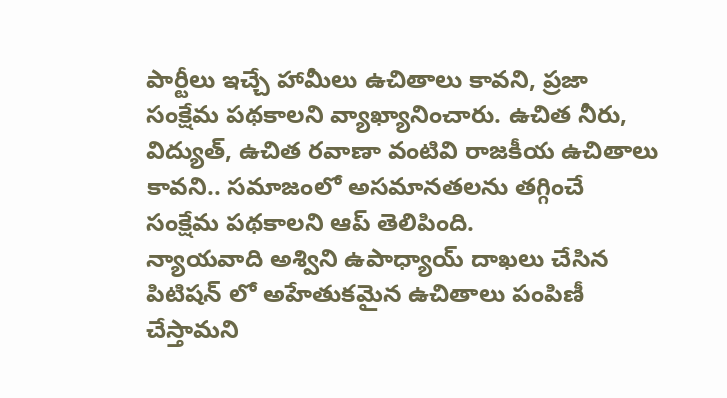పార్టీలు ఇచ్చే హామీలు ఉచితాలు కావని, ప్రజా సంక్షేమ పథకాలని వ్యాఖ్యానించారు. ఉచిత నీరు, విద్యుత్, ఉచిత రవాణా వంటివి రాజకీయ ఉచితాలు కావని.. సమాజంలో అసమానతలను తగ్గించే సంక్షేమ పథకాలని ఆప్ తెలిపింది.
న్యాయవాది అశ్విని ఉపాధ్యాయ్ దాఖలు చేసిన పిటిషన్ లో అహేతుకమైన ఉచితాలు పంపిణీ చేస్తామని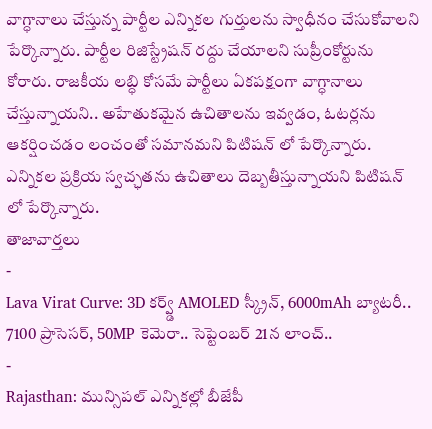వాగ్ధానాలు చేస్తున్న పార్టీల ఎన్నికల గుర్తులను స్వాధీనం చేసుకోవాలని పేర్కొన్నారు. పార్టీల రిజిస్ట్రేషన్ రద్దు చేయాలని సుప్రీంకోర్టును కోరారు. రాజకీయ లబ్ధి కోసమే పార్టీలు ఏకపక్షంగా వాగ్ధానాలు చేస్తున్నాయని.. అహేతుకమైన ఉచితాలను ఇవ్వడం, ఓటర్లను ఆకర్షించడం లంచంతో సమానమని పిటిషన్ లో పేర్కొన్నారు. ఎన్నికల ప్రక్రియ స్వచ్ఛతను ఉచితాలు దెబ్బతీస్తున్నాయని పిటిషన్ లో పేర్కొన్నారు.
తాజావార్తలు
-
Lava Virat Curve: 3D కర్వ్డ్ AMOLED స్క్రీన్, 6000mAh బ్యాటరీ.. 7100 ప్రాసెసర్, 50MP కెమెరా.. సెప్టెంబర్ 21న లాంచ్..
-
Rajasthan: మున్సిపల్ ఎన్నికల్లో బీజేపీ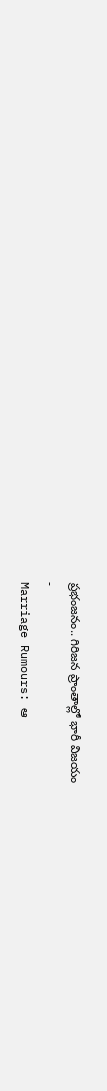ప్రభంజనం.. గిరిజన ప్రాంతాల్లో భారీ విజయం
-
Marriage Rumours: ఆ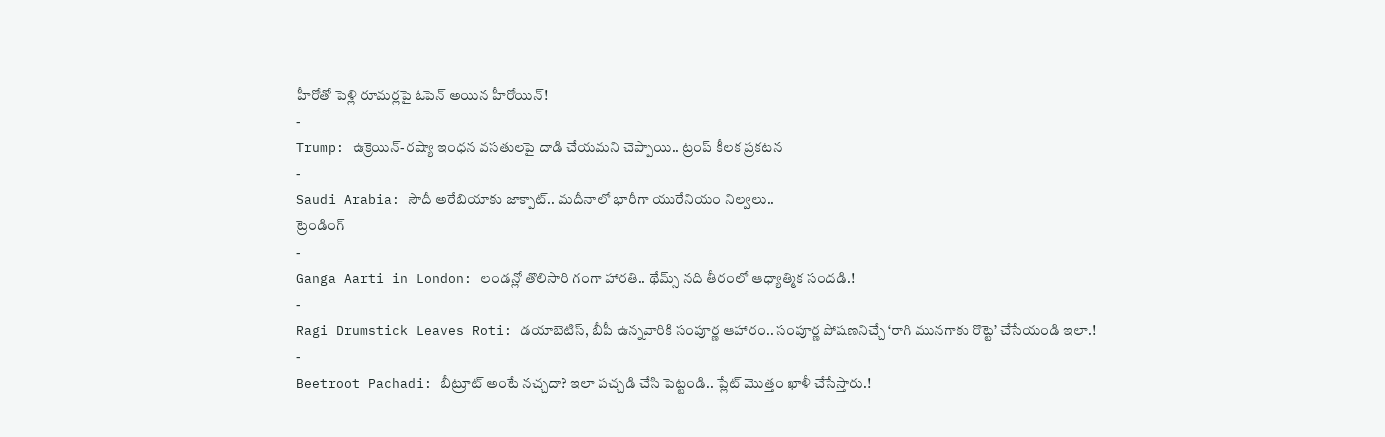హీరోతో పెళ్లి రూమర్లపై ఓపెన్ అయిన హీరోయిన్!
-
Trump: ఉక్రెయిన్-రష్యా ఇంధన వసతులపై దాడి చేయమని చెప్పాయి.. ట్రంప్ కీలక ప్రకటన
-
Saudi Arabia: సౌదీ అరేబియాకు జాక్పాట్.. మదీనాలో భారీగా యురేనియం నిల్వలు..
ట్రెండింగ్
-
Ganga Aarti in London: లండన్లో తొలిసారి గంగా హారతి.. థేమ్స్ నది తీరంలో ఆధ్యాత్మిక సందడి.!
-
Ragi Drumstick Leaves Roti: డయాబెటిస్, బీపీ ఉన్నవారికి సంపూర్ణ ఆహారం.. సంపూర్ణ పోషణనిచ్చే ‘రాగి మునగాకు రొట్టె’ చేసేయండి ఇలా.!
-
Beetroot Pachadi: బీట్రూట్ అంటే నచ్చదా? ఇలా పచ్చడి చేసి పెట్టండి.. ప్లేట్ మొత్తం ఖాళీ చేసేస్తారు.!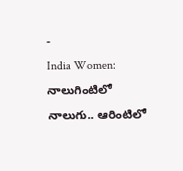-
India Women: నాలుగింటిలో నాలుగు.. ఆరింటిలో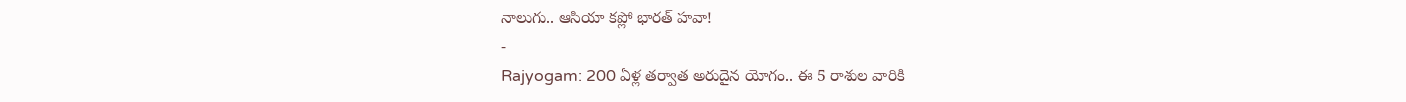నాలుగు.. ఆసియా కప్లో భారత్ హవా!
-
Rajyogam: 200 ఏళ్ల తర్వాత అరుదైన యోగం.. ఈ 5 రాశుల వారికి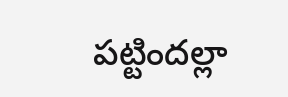పట్టిందల్లా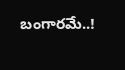బంగారమే..!